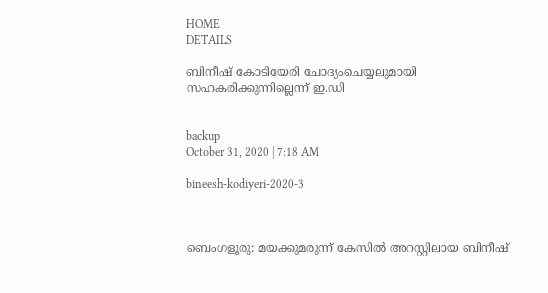HOME
DETAILS

ബിനീഷ് കോടിയേരി ചോദ്യംചെയ്യലുമായി സഹകരിക്കുന്നില്ലെന്ന് ഇ.ഡി


backup
October 31, 2020 | 7:18 AM

bineesh-kodiyeri-2020-3



ബെംഗളൂരു: മയക്കുമരുന്ന് കേസില്‍ അറസ്റ്റിലായ ബിനീഷ്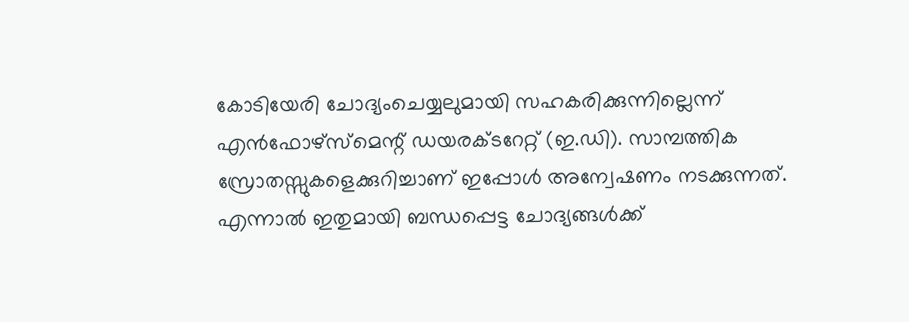കോടിയേരി ചോദ്യംചെയ്യലുമായി സഹകരിക്കുന്നില്ലെന്ന് എന്‍ഫോഴ്‌സ്‌മെന്റ് ഡയരക്ടറേറ്റ് (ഇ.ഡി). സാമ്പത്തിക സ്രോതസ്സുകളെക്കുറിച്ചാണ് ഇപ്പോള്‍ അന്വേഷണം നടക്കുന്നത്. എന്നാല്‍ ഇതുമായി ബന്ധപ്പെട്ട ചോദ്യങ്ങള്‍ക്ക്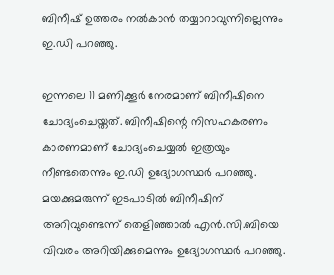ബിനീഷ് ഉത്തരം നല്‍കാന്‍ തയ്യാറാവുന്നില്ലെന്നും ഇ.ഡി പറഞ്ഞു.

ഇന്നലെ 11 മണിക്കൂര്‍ നേരമാണ് ബിനീഷിനെ ചോദ്യംചെയ്തത്. ബിനീഷിന്റെ നിസഹകരണം കാരണമാണ് ചോദ്യംചെയ്യല്‍ ഇത്രയും നീണ്ടതെന്നും ഇ.ഡി ഉദ്യോഗസ്ഥര്‍ പറഞ്ഞു. മയക്കുമരുന്ന് ഇടപാടില്‍ ബിനീഷിന് അറിവുണ്ടെന്ന് തെളിഞ്ഞാല്‍ എന്‍.സി.ബിയെ വിവരം അറിയിക്കുമെന്നും ഉദ്യോഗസ്ഥര്‍ പറഞ്ഞു.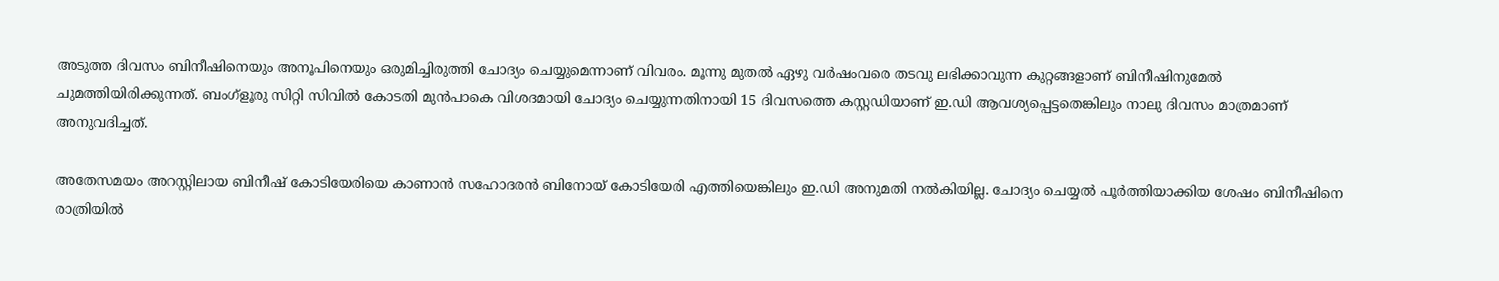അടുത്ത ദിവസം ബിനീഷിനെയും അനൂപിനെയും ഒരുമിച്ചിരുത്തി ചോദ്യം ചെയ്യുമെന്നാണ് വിവരം. മൂന്നു മുതല്‍ ഏഴു വര്‍ഷംവരെ തടവു ലഭിക്കാവുന്ന കുറ്റങ്ങളാണ് ബിനീഷിനുമേല്‍ ചുമത്തിയിരിക്കുന്നത്. ബംഗ്‌ളൂരു സിറ്റി സിവില്‍ കോടതി മുന്‍പാകെ വിശദമായി ചോദ്യം ചെയ്യുന്നതിനായി 15 ദിവസത്തെ കസ്റ്റഡിയാണ് ഇ.ഡി ആവശ്യപ്പെട്ടതെങ്കിലും നാലു ദിവസം മാത്രമാണ് അനുവദിച്ചത്.

അതേസമയം അറസ്റ്റിലായ ബിനീഷ് കോടിയേരിയെ കാണാന്‍ സഹോദരന്‍ ബിനോയ് കോടിയേരി എത്തിയെങ്കിലും ഇ.ഡി അനുമതി നല്‍കിയില്ല. ചോദ്യം ചെയ്യല്‍ പൂര്‍ത്തിയാക്കിയ ശേഷം ബിനീഷിനെ രാത്രിയില്‍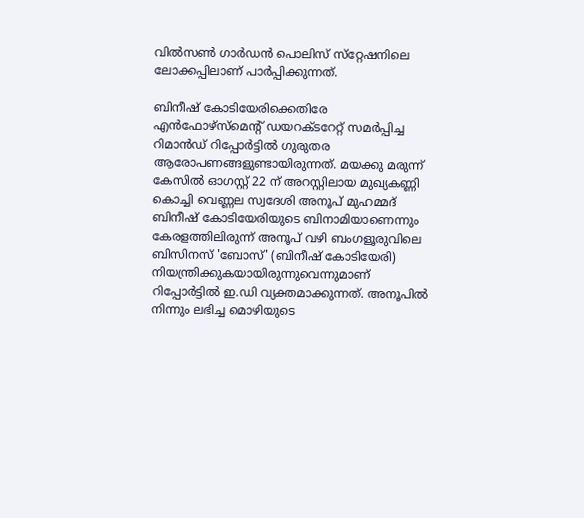വില്‍സണ്‍ ഗാര്‍ഡന്‍ പൊലിസ് സ്‌റ്റേഷനിലെ ലോക്കപ്പിലാണ് പാര്‍പ്പിക്കുന്നത്.

ബിനീഷ് കോടിയേരിക്കെതിരേ എന്‍ഫോഴ്‌സ്‌മെന്റ് ഡയറക്ടറേറ്റ് സമര്‍പ്പിച്ച റിമാന്‍ഡ് റിപ്പോര്‍ട്ടില്‍ ഗുരുതര ആരോപണങ്ങളുണ്ടായിരുന്നത്. മയക്കു മരുന്ന് കേസില്‍ ഓഗസ്റ്റ് 22 ന് അറസ്റ്റിലായ മുഖ്യകണ്ണി കൊച്ചി വെണ്ണല സ്വദേശി അനൂപ് മുഹമ്മദ് ബിനീഷ് കോടിയേരിയുടെ ബിനാമിയാണെന്നും കേരളത്തിലിരുന്ന് അനൂപ് വഴി ബംഗളൂരുവിലെ ബിസിനസ് 'ബോസ്' (ബിനീഷ് കോടിയേരി) നിയന്ത്രിക്കുകയായിരുന്നുവെന്നുമാണ് റിപ്പോർട്ടില്‍ ഇ.ഡി വ്യക്തമാക്കുന്നത്. അനൂപില്‍ നിന്നും ലഭിച്ച മൊഴിയുടെ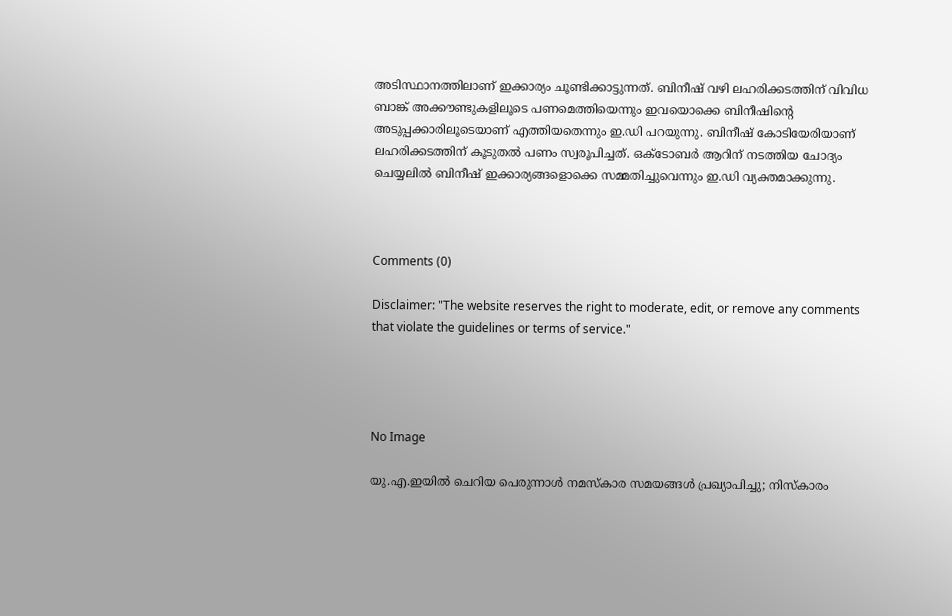അടിസ്ഥാനത്തിലാണ് ഇക്കാര്യം ചൂണ്ടിക്കാട്ടുന്നത്. ബിനീഷ് വഴി ലഹരിക്കടത്തിന് വിവിധ ബാങ്ക് അക്കൗണ്ടുകളിലൂടെ പണമെത്തിയെന്നും ഇവയൊക്കെ ബിനീഷിന്റെ അടുപ്പക്കാരിലൂടെയാണ് എത്തിയതെന്നും ഇ.ഡി പറയുന്നു. ബിനീഷ് കോടിയേരിയാണ് ലഹരിക്കടത്തിന് കൂടുതല്‍ പണം സ്വരൂപിച്ചത്. ഒക്‌ടോബര്‍ ആറിന് നടത്തിയ ചോദ്യം ചെയ്യലില്‍ ബിനീഷ് ഇക്കാര്യങ്ങളൊക്കെ സമ്മതിച്ചുവെന്നും ഇ.ഡി വ്യക്തമാക്കുന്നു.



Comments (0)

Disclaimer: "The website reserves the right to moderate, edit, or remove any comments that violate the guidelines or terms of service."




No Image

യു.എ.ഇയിൽ ചെറിയ പെരുന്നാൾ നമസ്കാര സമയങ്ങൾ പ്രഖ്യാപിച്ചു; നിസ്കാരം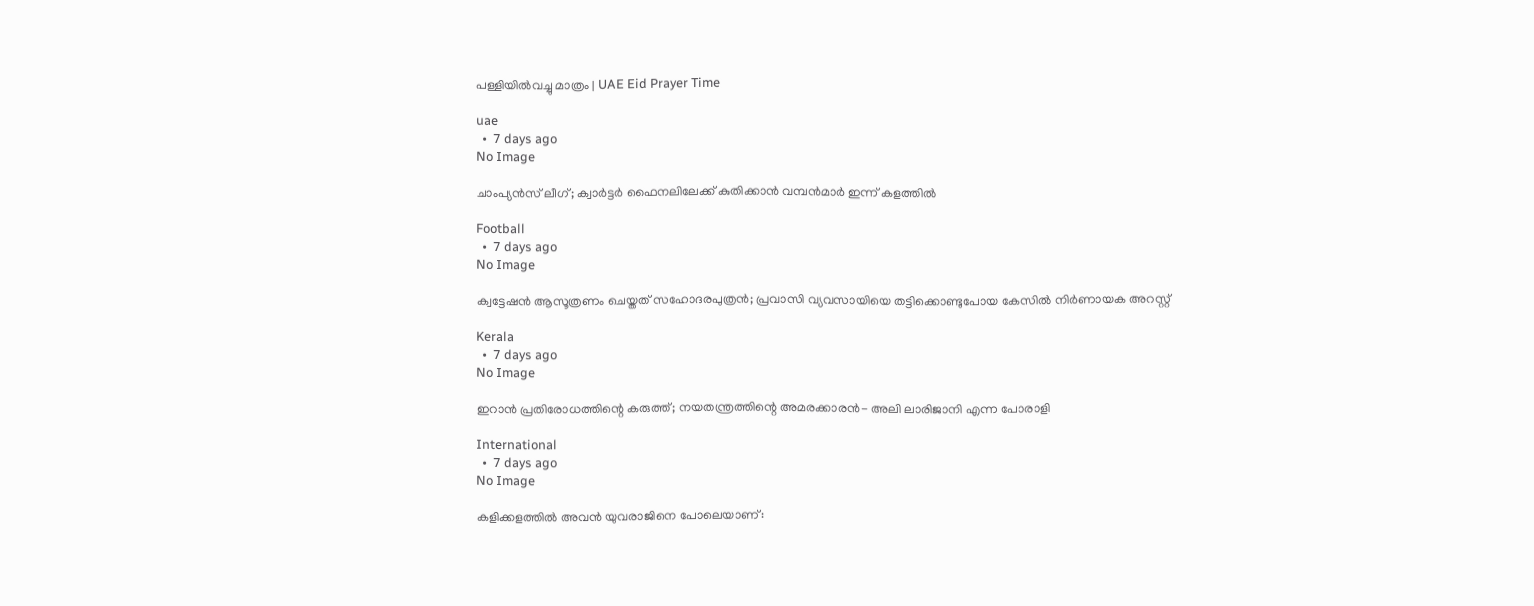പള്ളിയിൽവച്ചു മാത്രം | UAE Eid Prayer Time

uae
  •  7 days ago
No Image

ചാംപ്യൻസ് ലീഗ്; ക്വാർട്ടർ ഫൈനലിലേക്ക് കുതിക്കാൻ വമ്പൻമാർ ഇന്ന് കളത്തിൽ

Football
  •  7 days ago
No Image

ക്വട്ടേഷന്‍ ആസൂത്രണം ചെയ്തത് സഹോദരപുത്രന്‍; പ്രവാസി വ്യവസായിയെ തട്ടിക്കൊണ്ടുപോയ കേസില്‍ നിര്‍ണായക അറസ്റ്റ്

Kerala
  •  7 days ago
No Image

ഇറാൻ പ്രതിരോധത്തിന്റെ കരുത്ത്; നയതന്ത്രത്തിന്റെ അമരക്കാരൻ- അലി ലാരിജാനി എന്ന പോരാളി

International
  •  7 days ago
No Image

കളിക്കളത്തിൽ അവൻ യുവരാജിനെ പോലെയാണ്: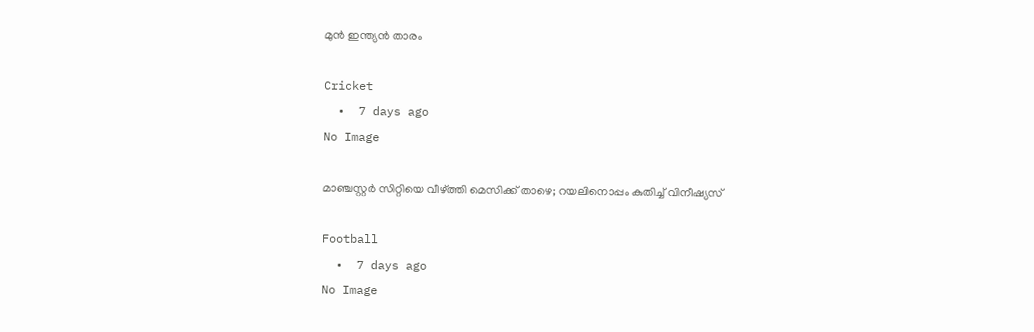മുൻ ഇന്ത്യൻ താരം

Cricket
  •  7 days ago
No Image

മാഞ്ചസ്റ്റർ സിറ്റിയെ വീഴ്ത്തി മെസിക്ക് താഴെ; റയലിനൊപ്പം കുതിച്ച് വിനീഷ്യസ്

Football
  •  7 days ago
No Image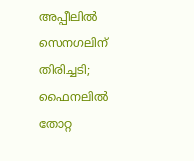അപ്പീലിൽ സെനഗലിന് തിരിച്ചടി; ഫൈനലിൽ തോറ്റ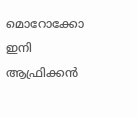മൊറോക്കോ ഇനി ആഫ്രിക്കൻ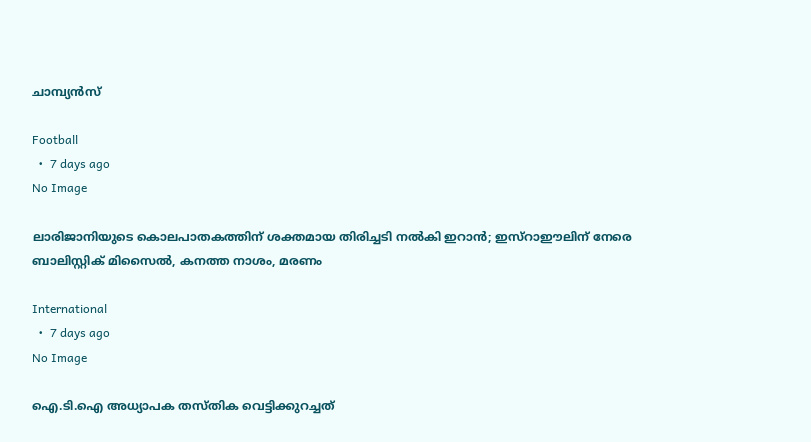ചാമ്പ്യൻസ്

Football
  •  7 days ago
No Image

ലാരിജാനിയുടെ കൊലപാതകത്തിന് ശക്തമായ തിരിച്ചടി നല്‍കി ഇറാന്‍; ഇസ്‌റാഈലിന് നേരെ ബാലിസ്റ്റിക് മിസൈല്‍, കനത്ത നാശം, മരണം

International
  •  7 days ago
No Image

ഐ.ടി.ഐ അധ്യാപക തസ്തിക വെട്ടിക്കുറച്ചത്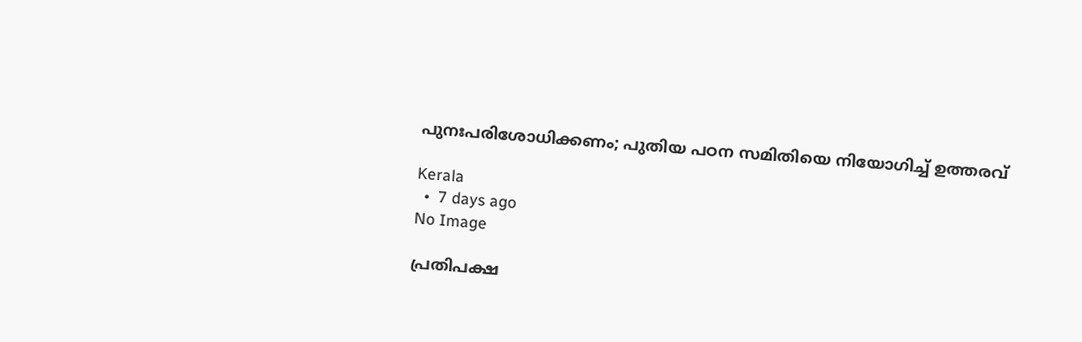പുനഃപരിശോധിക്കണം; പുതിയ പഠന സമിതിയെ നിയോഗിച്ച് ഉത്തരവ്

Kerala
  •  7 days ago
No Image

പ്രതിപക്ഷ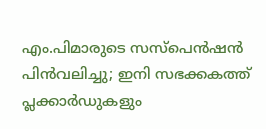എം.പിമാരുടെ സസ്പെന്‍ഷന്‍ പിന്‍വലിച്ചു; ഇനി സഭക്കകത്ത് പ്ലക്കാര്‍ഡുകളും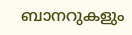ബാനറുകളും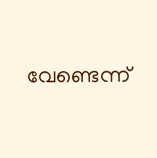വേണ്ടെന്ന്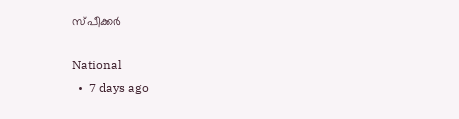സ്പീക്കര്‍

National
  •  7 days ago